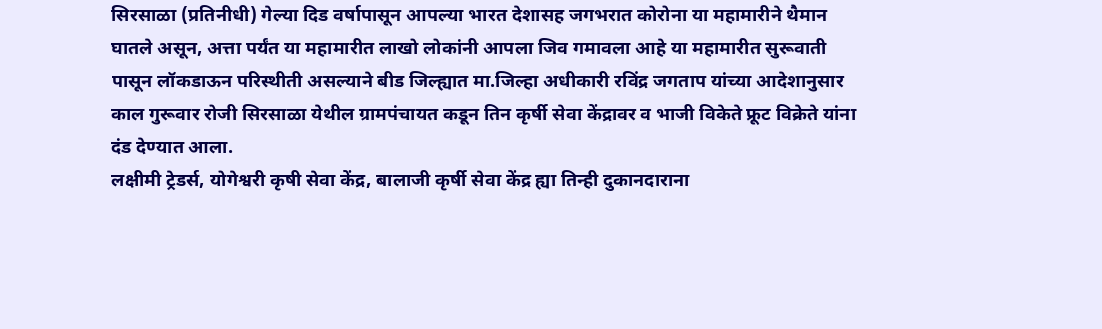सिरसाळा (प्रतिनीधी) गेल्या दिड वर्षापासून आपल्या भारत देशासह जगभरात कोरोना या महामारीने थैमान घातले असून, अत्ता पर्यंत या महामारीत लाखो लोकांनी आपला जिव गमावला आहे या महामारीत सुरूवाती पासून लॉकडाऊन परिस्थीती असल्याने बीड जिल्ह्यात मा.जिल्हा अधीकारी रविंद्र जगताप यांच्या आदेशानुसार काल गुरूवार रोजी सिरसाळा येथील ग्रामपंचायत कडून तिन कृर्षी सेवा केंद्रावर व भाजी विकेते फ्रूट विक्रेते यांना दंड देण्यात आला.
लक्षीमी ट्रेडर्स, योगेश्वरी कृषी सेवा केंद्र, बालाजी कृर्षी सेवा केंद्र ह्या तिन्ही दुकानदाराना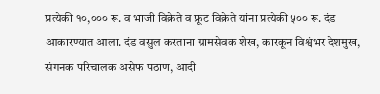प्रत्येकी १०,००० रू. व भाजी विक्रेते व फ्रूट विक्रेते यांना प्रत्येकी ५०० रू. दंड आकारण्यात आला. दंड वसुल करताना ग्रामसेवक शेख, कारकून विश्वंभर देशमुख, संगनक परिचालक असेफ पठाण, आदी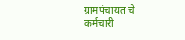ग्रामपंचायत चे कर्मचारी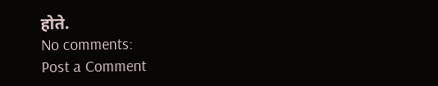होते.
No comments:
Post a Comment